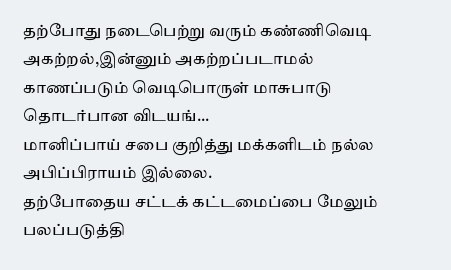தற்போது நடைபெற்று வரும் கண்ணிவெடி அகற்றல்,இன்னும் அகற்றப்படாமல் காணப்படும் வெடிபொருள் மாசுபாடு தொடர்பான விடயங்...
மானிப்பாய் சபை குறித்து மக்களிடம் நல்ல அபிப்பிராயம் இல்லை.
தற்போதைய சட்டக் கட்டமைப்பை மேலும் பலப்படுத்தி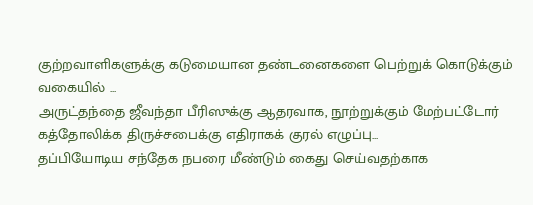குற்றவாளிகளுக்கு கடுமையான தண்டனைகளை பெற்றுக் கொடுக்கும் வகையில் ...
அருட்தந்தை ஜீவந்தா பீரிஸுக்கு ஆதரவாக, நூற்றுக்கும் மேற்பட்டோர் கத்தோலிக்க திருச்சபைக்கு எதிராகக் குரல் எழுப்பு...
தப்பியோடிய சந்தேக நபரை மீண்டும் கைது செய்வதற்காக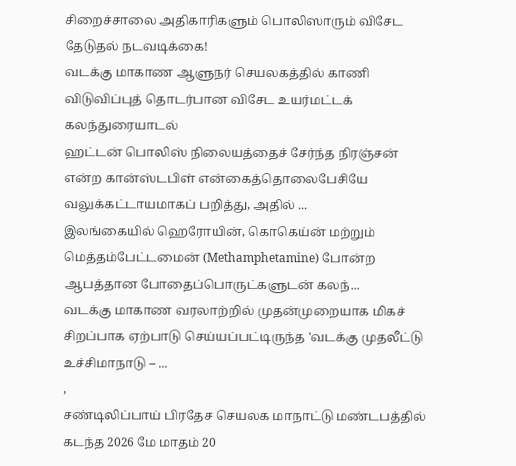சிறைச்சாலை அதிகாரிகளும் பொலிஸாரும் விசேட தேடுதல் நடவடிக்கை!
வடக்கு மாகாண ஆளுநர் செயலகத்தில் காணி விடுவிப்புத் தொடர்பான விசேட உயர்மட்டக் கலந்துரையாடல்
ஹட்டன் பொலிஸ் நிலையத்தைச் சேர்ந்த நிரஞ்சன் என்ற கான்ஸ்டபிள் என்கைத்தொலைபேசியே வலுக்கட்டாயமாகப் பறித்து, அதில் ...
இலங்கையில் ஹெரோயின், கொகெய்ன் மற்றும் மெத்தம்பேட்டமைன் (Methamphetamine) போன்ற ஆபத்தான போதைப்பொருட்களுடன் கலந்...
வடக்கு மாகாண வரலாற்றில் முதன்முறையாக மிகச் சிறப்பாக ஏற்பாடு செய்யப்பட்டிருந்த 'வடக்கு முதலீட்டு உச்சிமாநாடு – ...
,
சண்டிலிப்பாய் பிரதேச செயலக மாநாட்டு மண்டபத்தில் கடந்த 2026 மே மாதம் 20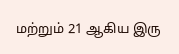மற்றும் 21 ஆகிய இரு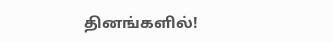தினங்களில்!